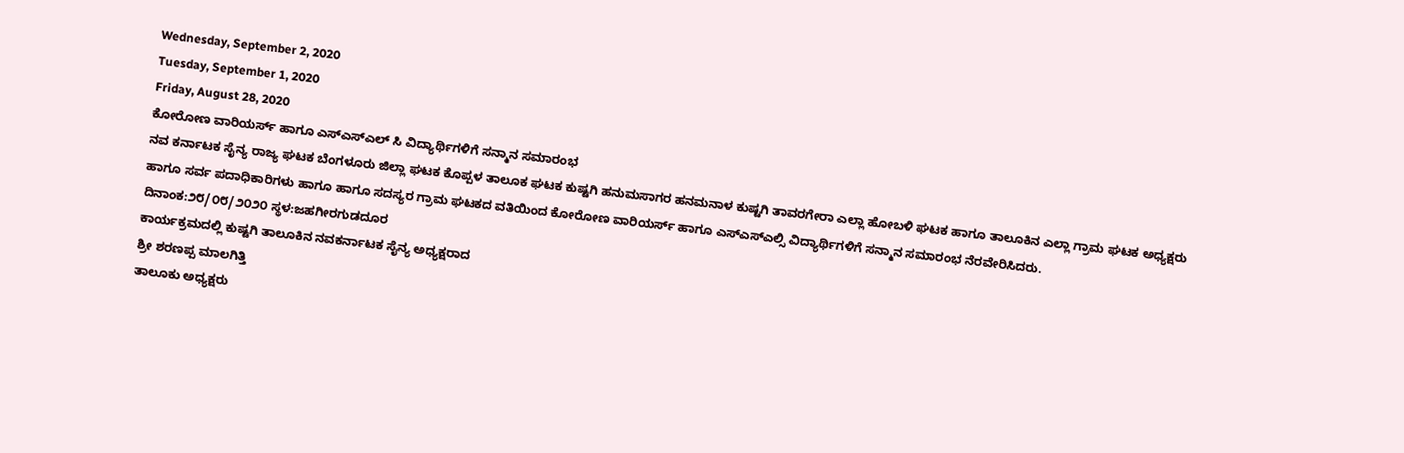Wednesday, September 2, 2020
Tuesday, September 1, 2020
Friday, August 28, 2020
ಕೋರೋಣ ವಾರಿಯರ್ಸ್ ಹಾಗೂ ಎಸ್ಎಸ್ಎಲ್ ಸಿ ವಿದ್ಯಾರ್ಥಿಗಳಿಗೆ ಸನ್ಮಾನ ಸಮಾರಂಭ
ನವ ಕರ್ನಾಟಕ ಸೈನ್ಯ ರಾಜ್ಯ ಘಟಕ ಬೆಂಗಳೂರು ಜಿಲ್ಲಾ ಘಟಕ ಕೊಪ್ಪಳ ತಾಲೂಕ ಘಟಕ ಕುಷ್ಟಗಿ ಹನುಮಸಾಗರ ಹನಮನಾಳ ಕುಷ್ಟಗಿ ತಾವರಗೇರಾ ಎಲ್ಲಾ ಹೋಬಳಿ ಘಟಕ ಹಾಗೂ ತಾಲೂಕಿನ ಎಲ್ಲಾ ಗ್ರಾಮ ಘಟಕ ಅಧ್ಯಕ್ಷರು ಹಾಗೂ ಸರ್ವ ಪದಾಧಿಕಾರಿಗಳು ಹಾಗೂ ಹಾಗೂ ಸದಸ್ಯರ ಗ್ರಾಮ ಘಟಕದ ವತಿಯಿಂದ ಕೋರೋಣ ವಾರಿಯರ್ಸ್ ಹಾಗೂ ಎಸ್ಎಸ್ಎಲ್ಸಿ ವಿದ್ಯಾರ್ಥಿಗಳಿಗೆ ಸನ್ಮಾನ ಸಮಾರಂಭ ನೆರವೇರಿಸಿದರು.
ದಿನಾಂಕ:೨೮/೦೮/೨೦೨೦ ಸ್ಥಳ:ಜಹಗೀರಗುಡದೂರ
ಕಾರ್ಯಕ್ರಮದಲ್ಲಿ ಕುಷ್ಟಗಿ ತಾಲೂಕಿನ ನವಕರ್ನಾಟಕ ಸೈನ್ಯ ಅಧ್ಯಕ್ಷರಾದ
ಶ್ರೀ ಶರಣಪ್ಪ ಮಾಲಗಿತ್ತಿ
ತಾಲೂಕು ಅಧ್ಯಕ್ಷರು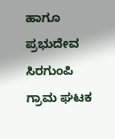ಹಾಗೂ
ಪ್ರಭುದೇವ ಸಿರಗುಂಪಿ
ಗ್ರಾಮ ಘಟಕ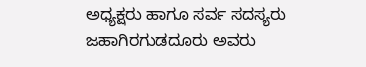ಅಧ್ಯಕ್ಷರು ಹಾಗೂ ಸರ್ವ ಸದಸ್ಯರು ಜಹಾಗಿರಗುಡದೂರು ಅವರು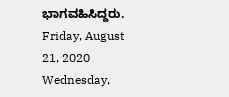ಭಾಗವಹಿಸಿದ್ದರು.
Friday, August 21, 2020
Wednesday,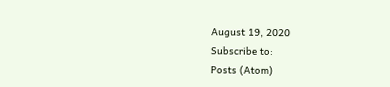August 19, 2020
Subscribe to:
Posts (Atom)